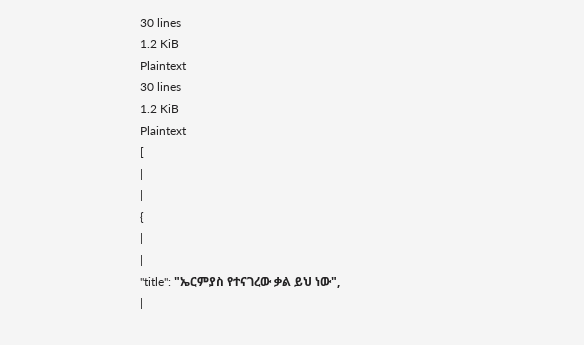30 lines
1.2 KiB
Plaintext
30 lines
1.2 KiB
Plaintext
[
|
|
{
|
|
"title": "ኤርምያስ የተናገረው ቃል ይህ ነው",
|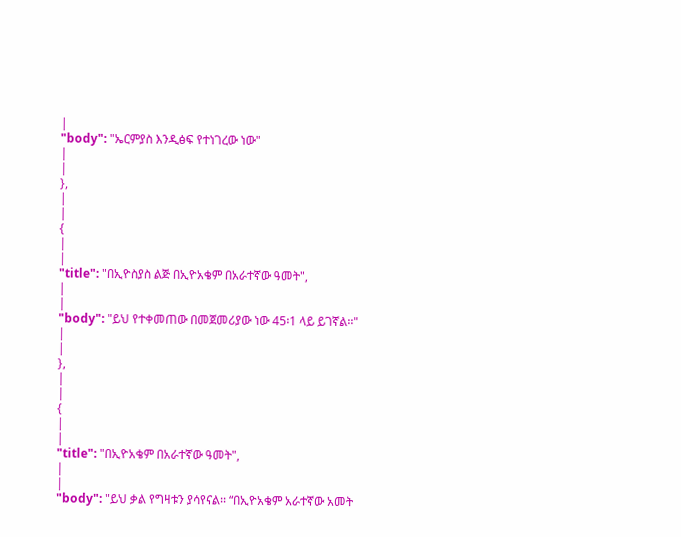|
"body": "ኤርምያስ እንዲፅፍ የተነገረው ነው"
|
|
},
|
|
{
|
|
"title": "በኢዮስያስ ልጅ በኢዮአቄም በአራተኛው ዓመት",
|
|
"body": "ይህ የተቀመጠው በመጀመሪያው ነው 45፡1 ላይ ይገኛል፡፡"
|
|
},
|
|
{
|
|
"title": "በኢዮአቄም በአራተኛው ዓመት",
|
|
"body": "ይህ ቃል የግዛቱን ያሳየናል፡፡ “በኢዮአቄም አራተኛው አመት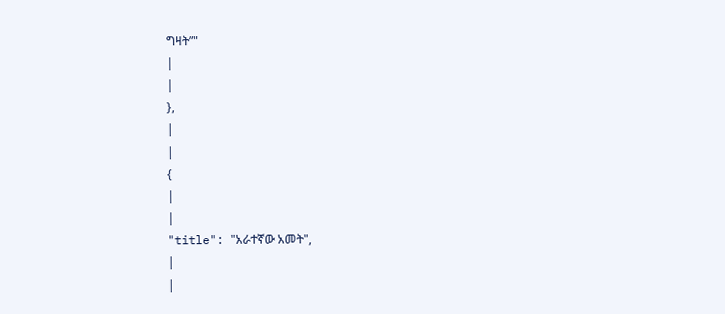ግዛት”"
|
|
},
|
|
{
|
|
"title": "አራተኛው አመት",
|
|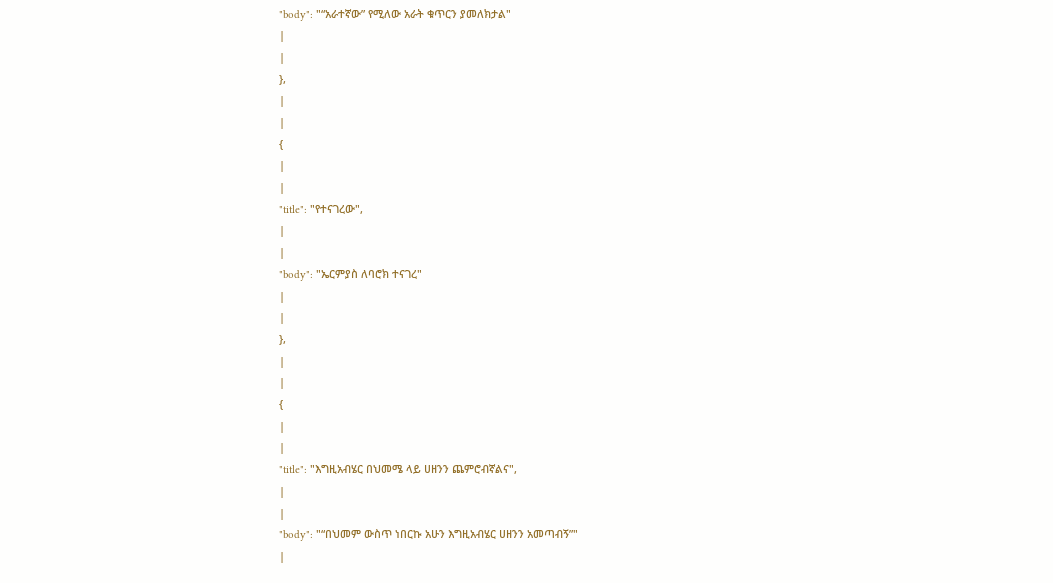"body": "“አራተኛው” የሚለው አራት ቁጥርን ያመለክታል"
|
|
},
|
|
{
|
|
"title": "የተናገረው",
|
|
"body": "ኤርምያስ ለባሮክ ተናገረ"
|
|
},
|
|
{
|
|
"title": "እግዚአብሄር በህመሜ ላይ ሀዘንን ጨምሮብኛልና",
|
|
"body": "“በህመም ውስጥ ነበርኩ አሁን እግዚአብሄር ሀዘንን አመጣብኝ”"
|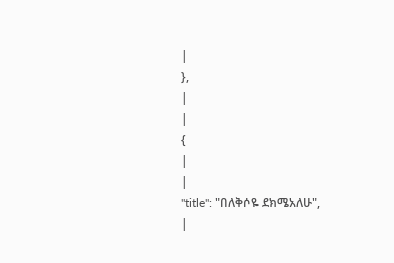|
},
|
|
{
|
|
"title": "በለቅሶዬ ደክሜአለሁ",
|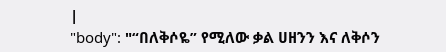|
"body": "“በለቅሶዬ” የሚለው ቃል ሀዘንን እና ለቅሶን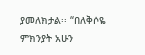ያመለክታል፡፡ “በለቅሶዬ ምክንያት አሁን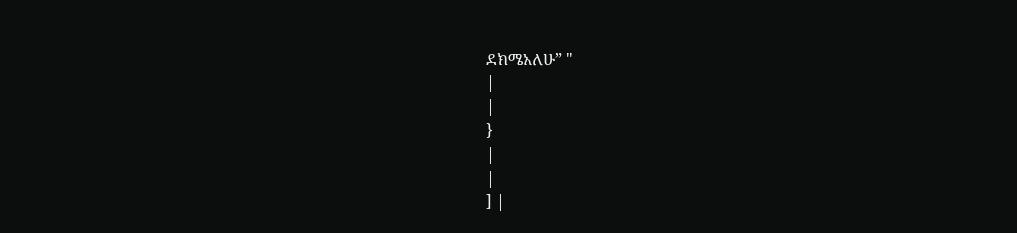ደክሜአለሁ” "
|
|
}
|
|
] |